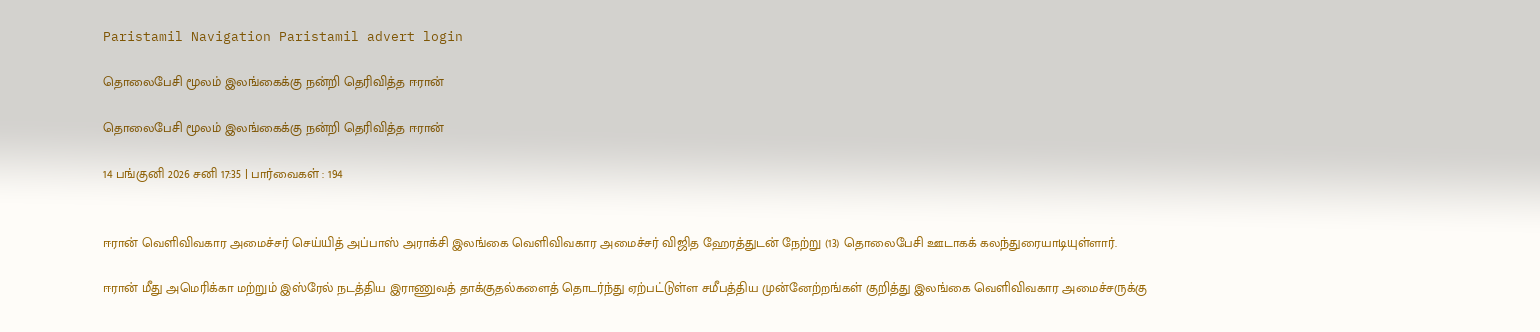Paristamil Navigation Paristamil advert login

தொலைபேசி மூலம் இலங்கைக்கு நன்றி தெரிவித்த ஈரான்

தொலைபேசி மூலம் இலங்கைக்கு நன்றி தெரிவித்த ஈரான்

14 பங்குனி 2026 சனி 17:35 | பார்வைகள் : 194


ஈரான் வெளிவிவகார அமைச்சர் செய்யித் அப்பாஸ் அராக்சி இலங்கை வெளிவிவகார அமைச்சர் விஜித ஹேரத்துடன் நேற்று (13) தொலைபேசி ஊடாகக் கலந்துரையாடியுள்ளார்.

ஈரான் மீது அமெரிக்கா மற்றும் இஸ்ரேல் நடத்திய இராணுவத் தாக்குதல்களைத் தொடர்ந்து ஏற்பட்டுள்ள சமீபத்திய முன்னேற்றங்கள் குறித்து இலங்கை வெளிவிவகார அமைச்சருக்கு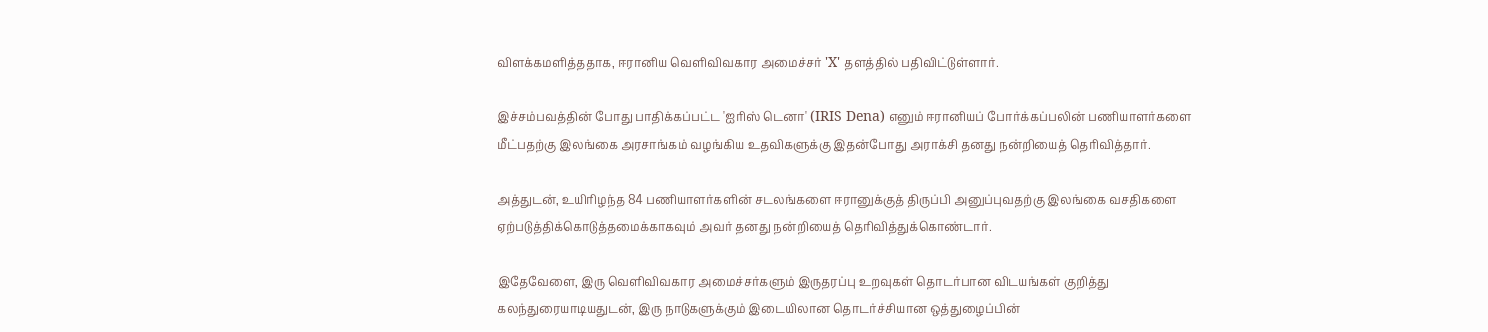விளக்கமளித்ததாக, ஈரானிய வெளிவிவகார அமைச்சர் 'X' தளத்தில் பதிவிட்டுள்ளார்.

இச்சம்பவத்தின் போது பாதிக்கப்பட்ட 'ஐரிஸ் டெனா' (IRIS Dena) எனும் ஈரானியப் போர்க்கப்பலின் பணியாளர்களை மீட்பதற்கு இலங்கை அரசாங்கம் வழங்கிய உதவிகளுக்கு இதன்போது அராக்சி தனது நன்றியைத் தெரிவித்தார்.

அத்துடன், உயிரிழந்த 84 பணியாளர்களின் சடலங்களை ஈரானுக்குத் திருப்பி அனுப்புவதற்கு இலங்கை வசதிகளை ஏற்படுத்திக்கொடுத்தமைக்காகவும் அவர் தனது நன்றியைத் தெரிவித்துக்கொண்டார்.

இதேவேளை, இரு வெளிவிவகார அமைச்சர்களும் இருதரப்பு உறவுகள் தொடர்பான விடயங்கள் குறித்து கலந்துரையாடியதுடன், இரு நாடுகளுக்கும் இடையிலான தொடர்ச்சியான ஒத்துழைப்பின்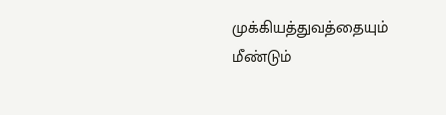முக்கியத்துவத்தையும் மீண்டும்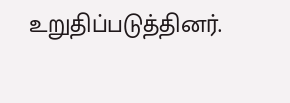உறுதிப்படுத்தினர்.